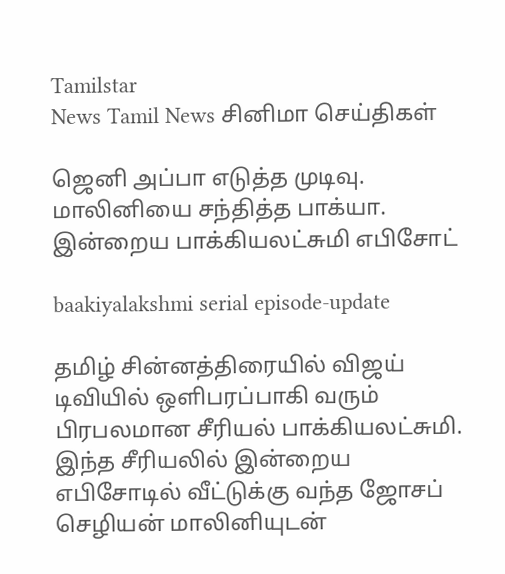Tamilstar
News Tamil News சினிமா செய்திகள்

ஜெனி அப்பா எடுத்த முடிவு. மாலினியை சந்தித்த பாக்யா. இன்றைய பாக்கியலட்சுமி எபிசோட்

baakiyalakshmi serial episode-update

தமிழ் சின்னத்திரையில் விஜய் டிவியில் ஒளிபரப்பாகி வரும் பிரபலமான சீரியல் பாக்கியலட்சுமி. இந்த சீரியலில் இன்றைய எபிசோடில் வீட்டுக்கு வந்த ஜோசப் செழியன் மாலினியுடன்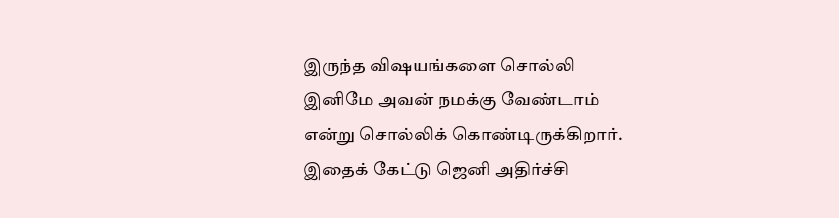இருந்த விஷயங்களை சொல்லி இனிமே அவன் நமக்கு வேண்டாம் என்று சொல்லிக் கொண்டிருக்கிறார். இதைக் கேட்டு ஜெனி அதிர்ச்சி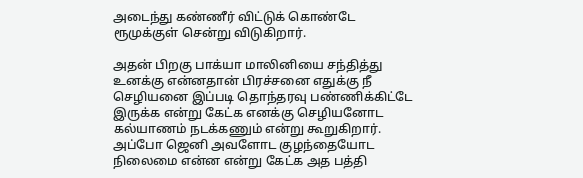அடைந்து கண்ணீர் விட்டுக் கொண்டே ரூமுக்குள் சென்று விடுகிறார்.

அதன் பிறகு பாக்யா மாலினியை சந்தித்து உனக்கு என்னதான் பிரச்சனை எதுக்கு நீ செழியனை இப்படி தொந்தரவு பண்ணிக்கிட்டே இருக்க என்று கேட்க எனக்கு செழியனோட கல்யாணம் நடக்கணும் என்று கூறுகிறார். அப்போ ஜெனி அவளோட குழந்தையோட நிலைமை என்ன என்று கேட்க அத பத்தி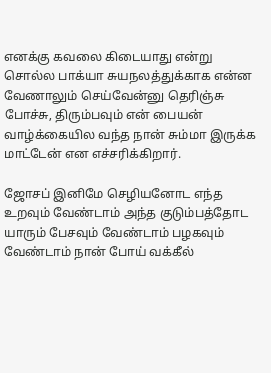எனக்கு கவலை கிடையாது என்று சொல்ல பாக்யா சுயநலத்துக்காக என்ன வேணாலும் செய்வேன்னு தெரிஞ்சு போச்சு, திரும்பவும் என் பையன் வாழ்க்கையில வந்த நான் சும்மா இருக்க மாட்டேன் என எச்சரிக்கிறார்.

ஜோசப் இனிமே செழியனோட எந்த உறவும் வேண்டாம் அந்த குடும்பத்தோட யாரும் பேசவும் வேண்டாம் பழகவும் வேண்டாம் நான் போய் வக்கீல்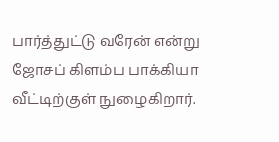பார்த்துட்டு வரேன் என்று ஜோசப் கிளம்ப பாக்கியா வீட்டிற்குள் நுழைகிறார்.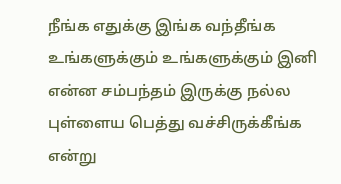நீங்க எதுக்கு இங்க வந்தீங்க உங்களுக்கும் உங்களுக்கும் இனி என்ன சம்பந்தம் இருக்கு நல்ல புள்ளைய பெத்து வச்சிருக்கீங்க என்று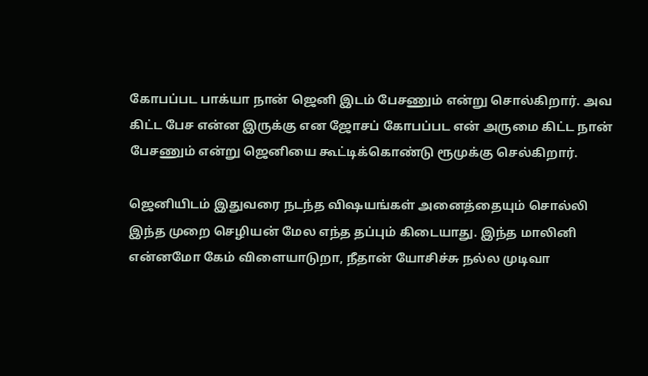கோபப்பட பாக்யா நான் ஜெனி இடம் பேசணும் என்று சொல்கிறார். அவ கிட்ட பேச என்ன இருக்கு என ஜோசப் கோபப்பட என் அருமை கிட்ட நான் பேசணும் என்று ஜெனியை கூட்டிக்கொண்டு ரூமுக்கு செல்கிறார்.

ஜெனியிடம் இதுவரை நடந்த விஷயங்கள் அனைத்தையும் சொல்லி இந்த முறை செழியன் மேல எந்த தப்பும் கிடையாது. இந்த மாலினி என்னமோ கேம் விளையாடுறா, நீதான் யோசிச்சு நல்ல முடிவா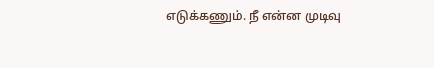எடுக்கணும். நீ என்ன முடிவு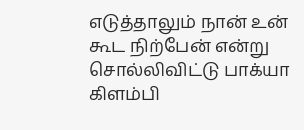எடுத்தாலும் நான் உன் கூட நிற்பேன் என்று சொல்லிவிட்டு பாக்யா கிளம்பி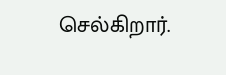செல்கிறார்.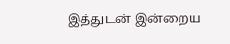இத்துடன் இன்றைய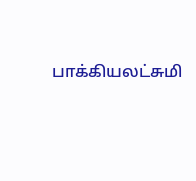பாக்கியலட்சுமி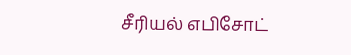சீரியல் எபிசோட்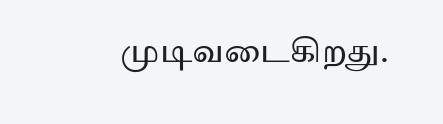முடிவடைகிறது.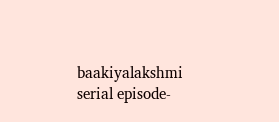baakiyalakshmi serial episode-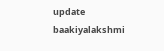update
baakiyalakshmi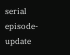serial episode-update